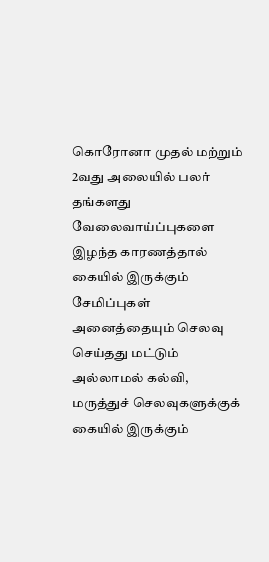கொரோனா முதல் மற்றும் 2வது அலையில் பலர் தங்களது வேலைவாய்ப்புகளை இழந்த காரணத்தால் கையில் இருக்கும் சேமிப்புகள் அனைத்தையும் செலவு செய்தது மட்டும் அல்லாமல் கல்வி, மருத்துச் செலவுகளுக்குக் கையில் இருக்கும்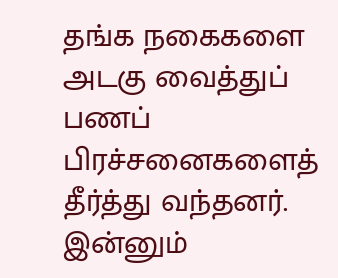தங்க நகைகளை அடகு வைத்துப் பணப் பிரச்சனைகளைத் தீர்த்து வந்தனர்.
இன்னும்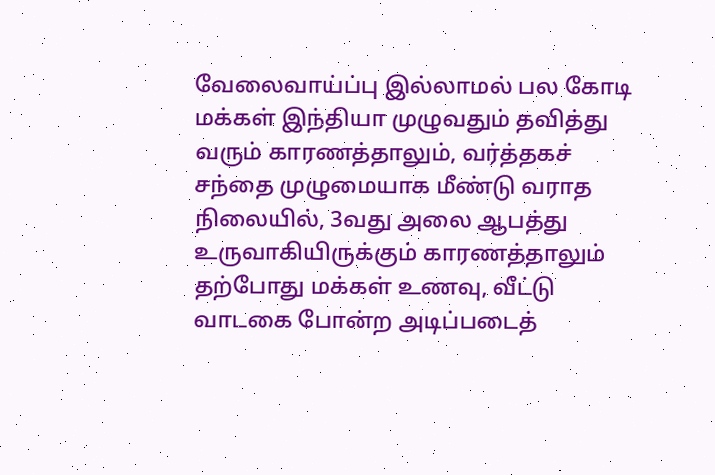வேலைவாய்ப்பு இல்லாமல் பல கோடி மக்கள் இந்தியா முழுவதும் தவித்து வரும் காரணத்தாலும், வர்த்தகச் சந்தை முழுமையாக மீண்டு வராத நிலையில், 3வது அலை ஆபத்து உருவாகியிருக்கும் காரணத்தாலும் தற்போது மக்கள் உணவு, வீட்டு வாடகை போன்ற அடிப்படைத்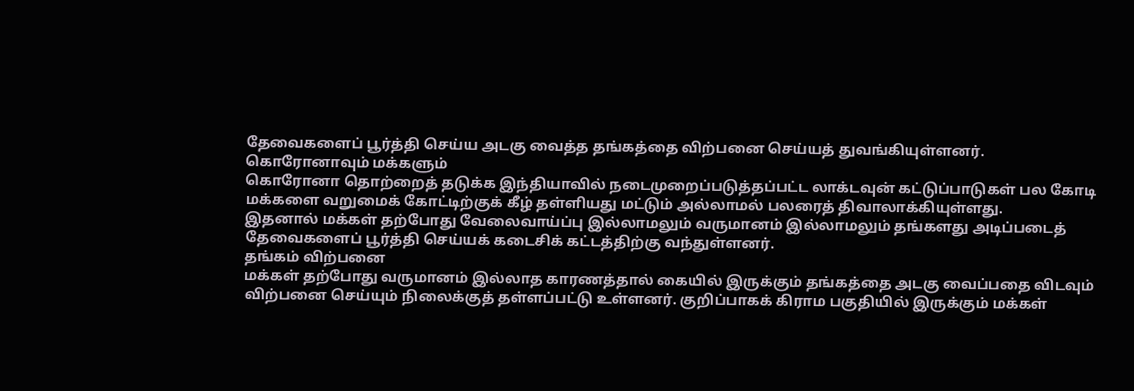தேவைகளைப் பூர்த்தி செய்ய அடகு வைத்த தங்கத்தை விற்பனை செய்யத் துவங்கியுள்ளனர்.
கொரோனாவும் மக்களும்
கொரோனா தொற்றைத் தடுக்க இந்தியாவில் நடைமுறைப்படுத்தப்பட்ட லாக்டவுன் கட்டுப்பாடுகள் பல கோடி மக்களை வறுமைக் கோட்டிற்குக் கீழ் தள்ளியது மட்டும் அல்லாமல் பலரைத் திவாலாக்கியுள்ளது.
இதனால் மக்கள் தற்போது வேலைவாய்ப்பு இல்லாமலும் வருமானம் இல்லாமலும் தங்களது அடிப்படைத் தேவைகளைப் பூர்த்தி செய்யக் கடைசிக் கட்டத்திற்கு வந்துள்ளனர்.
தங்கம் விற்பனை
மக்கள் தற்போது வருமானம் இல்லாத காரணத்தால் கையில் இருக்கும் தங்கத்தை அடகு வைப்பதை விடவும் விற்பனை செய்யும் நிலைக்குத் தள்ளப்பட்டு உள்ளனர். குறிப்பாகக் கிராம பகுதியில் இருக்கும் மக்கள்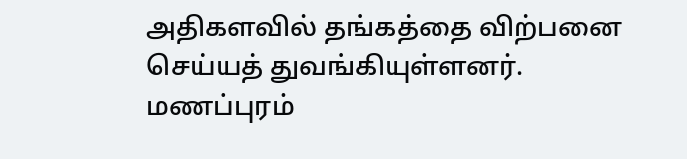அதிகளவில் தங்கத்தை விற்பனை செய்யத் துவங்கியுள்ளனர்.
மணப்புரம்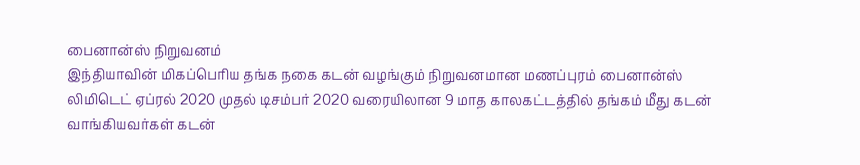பைனான்ஸ் நிறுவனம்
இந்தியாவின் மிகப்பெரிய தங்க நகை கடன் வழங்கும் நிறுவனமான மணப்புரம் பைனான்ஸ் லிமிடெட் ஏப்ரல் 2020 முதல் டிசம்பர் 2020 வரையிலான 9 மாத காலகட்டத்தில் தங்கம் மீது கடன் வாங்கியவர்கள் கடன்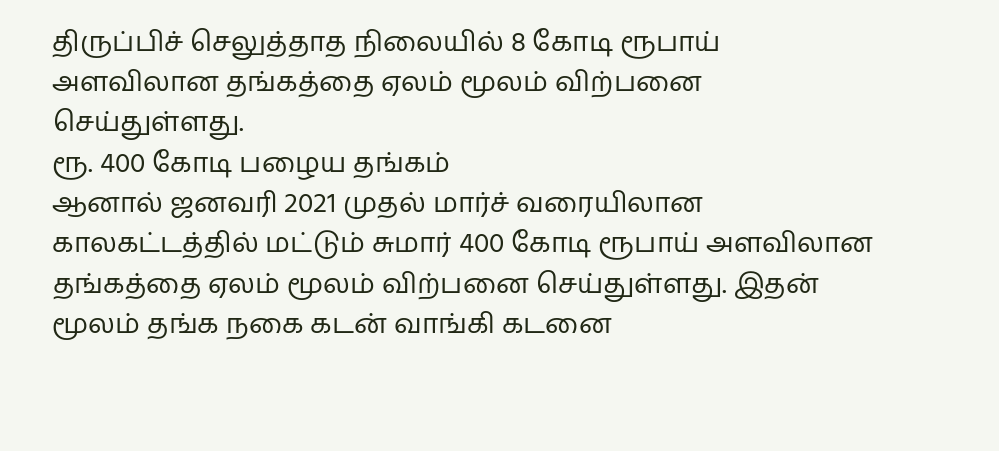திருப்பிச் செலுத்தாத நிலையில் 8 கோடி ரூபாய் அளவிலான தங்கத்தை ஏலம் மூலம் விற்பனை செய்துள்ளது.
ரூ. 400 கோடி பழைய தங்கம்
ஆனால் ஜனவரி 2021 முதல் மார்ச் வரையிலான காலகட்டத்தில் மட்டும் சுமார் 400 கோடி ரூபாய் அளவிலான தங்கத்தை ஏலம் மூலம் விற்பனை செய்துள்ளது. இதன் மூலம் தங்க நகை கடன் வாங்கி கடனை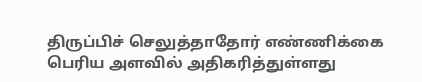திருப்பிச் செலுத்தாதோர் எண்ணிக்கை பெரிய அளவில் அதிகரித்துள்ளது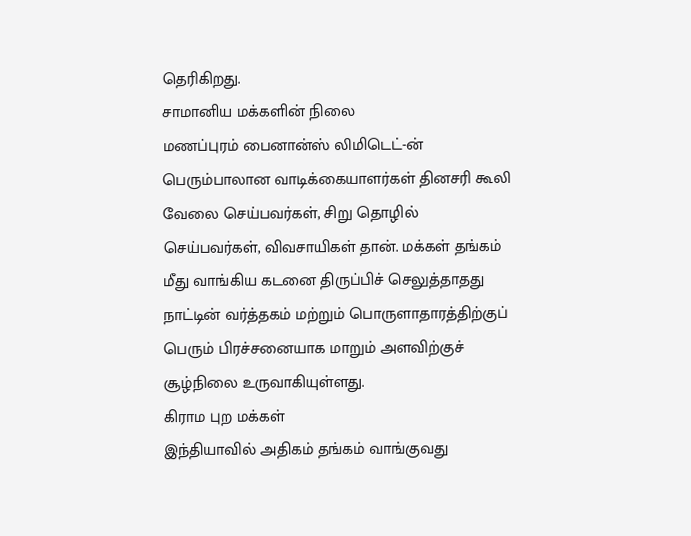தெரிகிறது.
சாமானிய மக்களின் நிலை
மணப்புரம் பைனான்ஸ் லிமிடெட்-ன் பெரும்பாலான வாடிக்கையாளர்கள் தினசரி கூலி வேலை செய்பவர்கள், சிறு தொழில் செய்பவர்கள், விவசாயிகள் தான். மக்கள் தங்கம் மீது வாங்கிய கடனை திருப்பிச் செலுத்தாதது நாட்டின் வர்த்தகம் மற்றும் பொருளாதாரத்திற்குப் பெரும் பிரச்சனையாக மாறும் அளவிற்குச் சூழ்நிலை உருவாகியுள்ளது.
கிராம புற மக்கள்
இந்தியாவில் அதிகம் தங்கம் வாங்குவது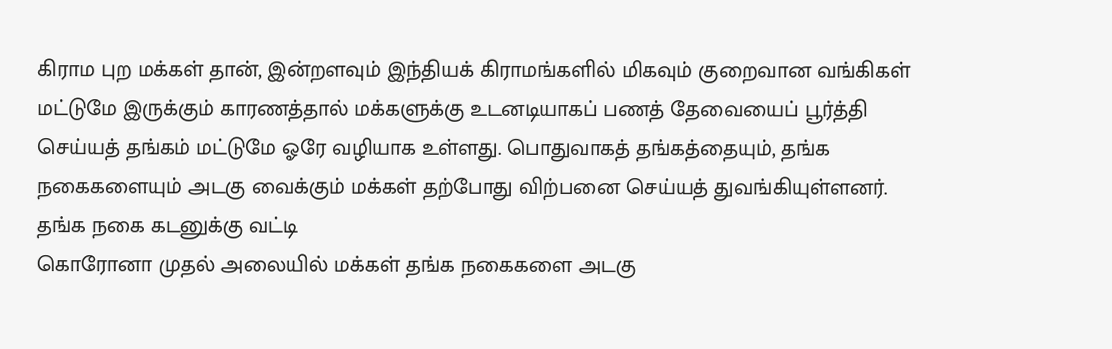கிராம புற மக்கள் தான், இன்றளவும் இந்தியக் கிராமங்களில் மிகவும் குறைவான வங்கிகள் மட்டுமே இருக்கும் காரணத்தால் மக்களுக்கு உடனடியாகப் பணத் தேவையைப் பூர்த்தி செய்யத் தங்கம் மட்டுமே ஓரே வழியாக உள்ளது. பொதுவாகத் தங்கத்தையும், தங்க நகைகளையும் அடகு வைக்கும் மக்கள் தற்போது விற்பனை செய்யத் துவங்கியுள்ளனர்.
தங்க நகை கடனுக்கு வட்டி
கொரோனா முதல் அலையில் மக்கள் தங்க நகைகளை அடகு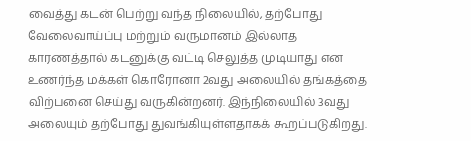வைத்து கடன் பெற்று வந்த நிலையில், தற்போது வேலைவாய்ப்பு மற்றும் வருமானம் இல்லாத காரணத்தால் கடனுக்கு வட்டி செலுத்த முடியாது என உணர்ந்த மக்கள் கொரோனா 2வது அலையில் தங்கத்தை விற்பனை செய்து வருகின்றனர். இந்நிலையில் 3வது அலையும் தற்போது துவங்கியுள்ளதாகக் கூறப்படுகிறது.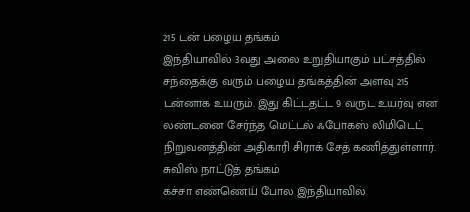215 டன் பழைய தங்கம்
இந்தியாவில் 3வது அலை உறுதியாகும் பட்சத்தில் சந்தைக்கு வரும் பழைய தங்கத்தின் அளவு 215 டன்னாக உயரும். இது கிட்டதட்ட 9 வருட உயர்வு என லண்டனை சேர்ந்த மெட்டல் ஃபோகஸ் லிமிடெட் நிறுவனத்தின் அதிகாரி சிராக் சேத் கணித்துள்ளார்.
சுவிஸ் நாட்டுத் தங்கம்
கச்சா எண்ணெய் போல இந்தியாவில்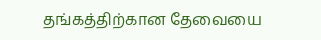தங்கத்திற்கான தேவையை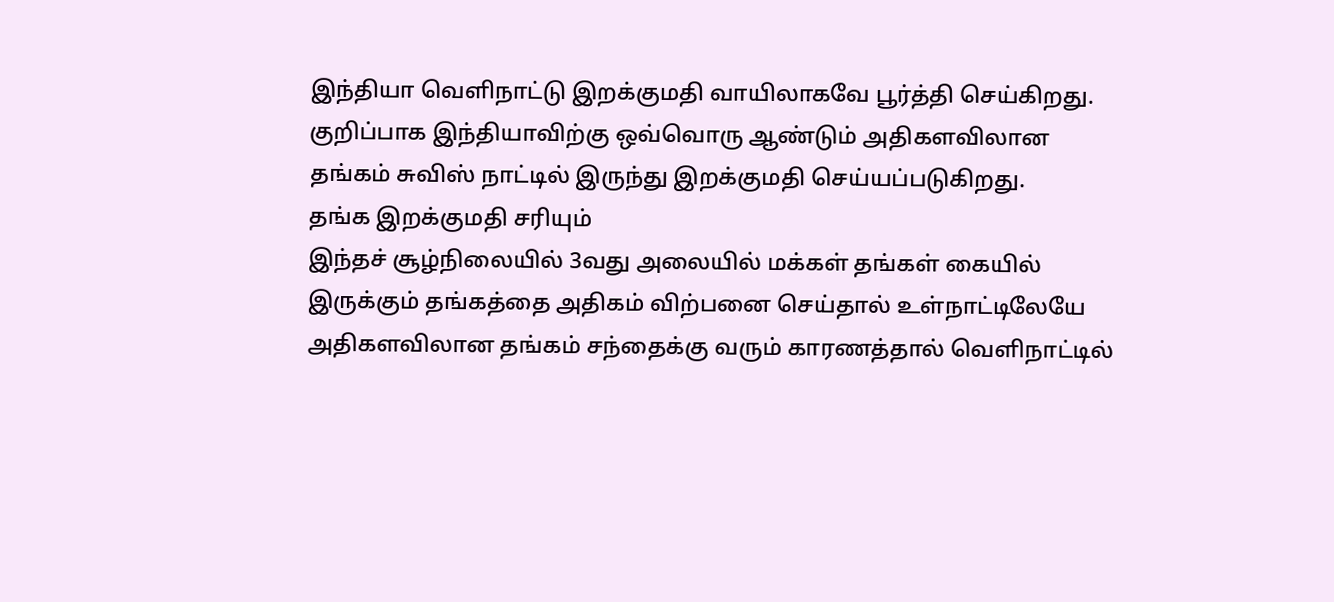இந்தியா வெளிநாட்டு இறக்குமதி வாயிலாகவே பூர்த்தி செய்கிறது. குறிப்பாக இந்தியாவிற்கு ஒவ்வொரு ஆண்டும் அதிகளவிலான தங்கம் சுவிஸ் நாட்டில் இருந்து இறக்குமதி செய்யப்படுகிறது.
தங்க இறக்குமதி சரியும்
இந்தச் சூழ்நிலையில் 3வது அலையில் மக்கள் தங்கள் கையில் இருக்கும் தங்கத்தை அதிகம் விற்பனை செய்தால் உள்நாட்டிலேயே அதிகளவிலான தங்கம் சந்தைக்கு வரும் காரணத்தால் வெளிநாட்டில்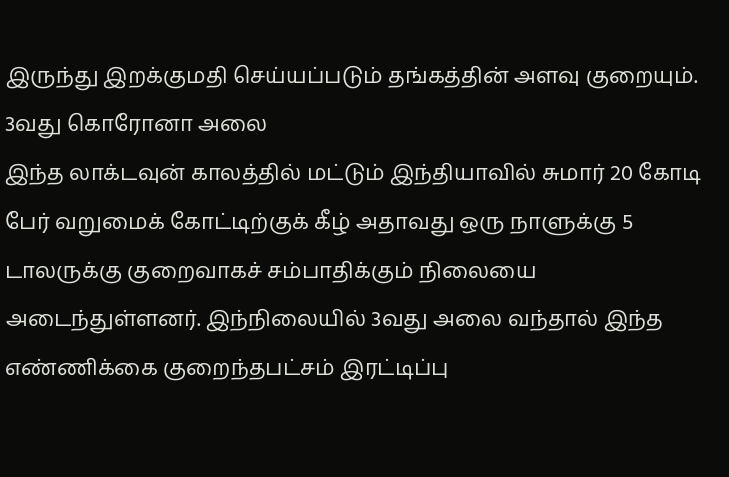இருந்து இறக்குமதி செய்யப்படும் தங்கத்தின் அளவு குறையும்.
3வது கொரோனா அலை
இந்த லாக்டவுன் காலத்தில் மட்டும் இந்தியாவில் சுமார் 20 கோடி பேர் வறுமைக் கோட்டிற்குக் கீழ் அதாவது ஒரு நாளுக்கு 5 டாலருக்கு குறைவாகச் சம்பாதிக்கும் நிலையை அடைந்துள்ளனர். இந்நிலையில் 3வது அலை வந்தால் இந்த எண்ணிக்கை குறைந்தபட்சம் இரட்டிப்பு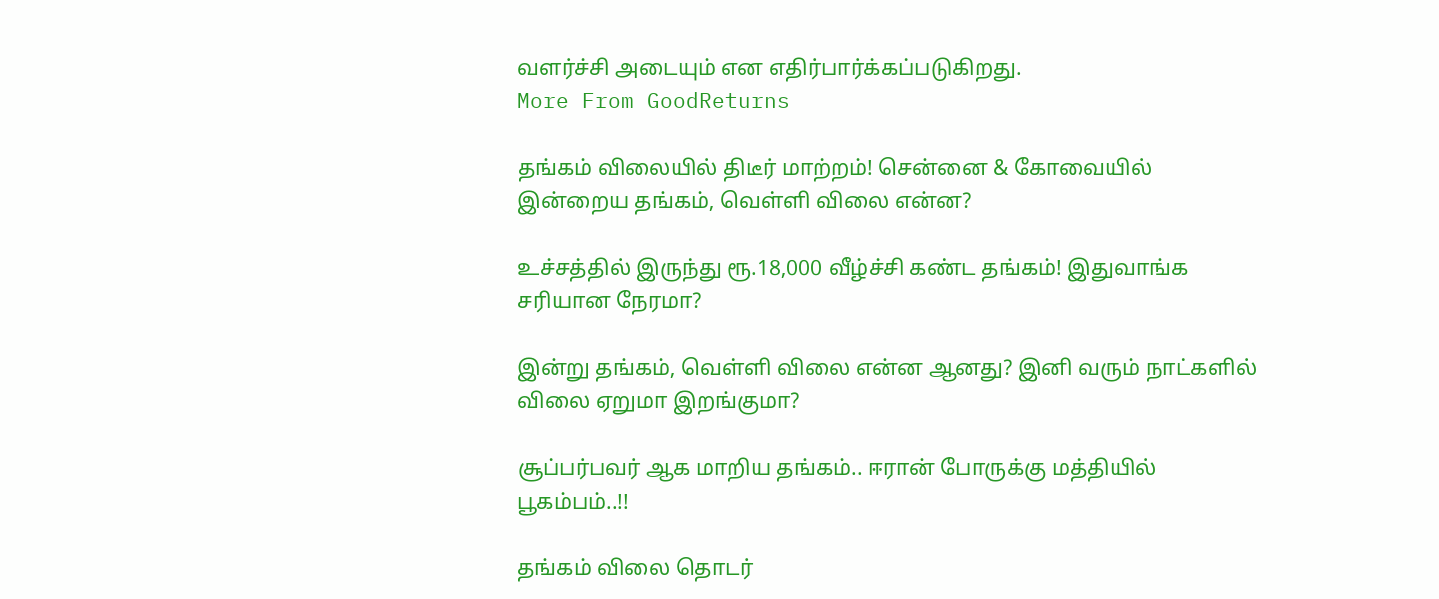வளர்ச்சி அடையும் என எதிர்பார்க்கப்படுகிறது.
More From GoodReturns

தங்கம் விலையில் திடீர் மாற்றம்! சென்னை & கோவையில் இன்றைய தங்கம், வெள்ளி விலை என்ன?

உச்சத்தில் இருந்து ரூ.18,000 வீழ்ச்சி கண்ட தங்கம்! இதுவாங்க சரியான நேரமா?

இன்று தங்கம், வெள்ளி விலை என்ன ஆனது? இனி வரும் நாட்களில் விலை ஏறுமா இறங்குமா?

சூப்பர்பவர் ஆக மாறிய தங்கம்.. ஈரான் போருக்கு மத்தியில் பூகம்பம்..!!

தங்கம் விலை தொடர்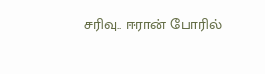சரிவு.. ஈரான் போரில்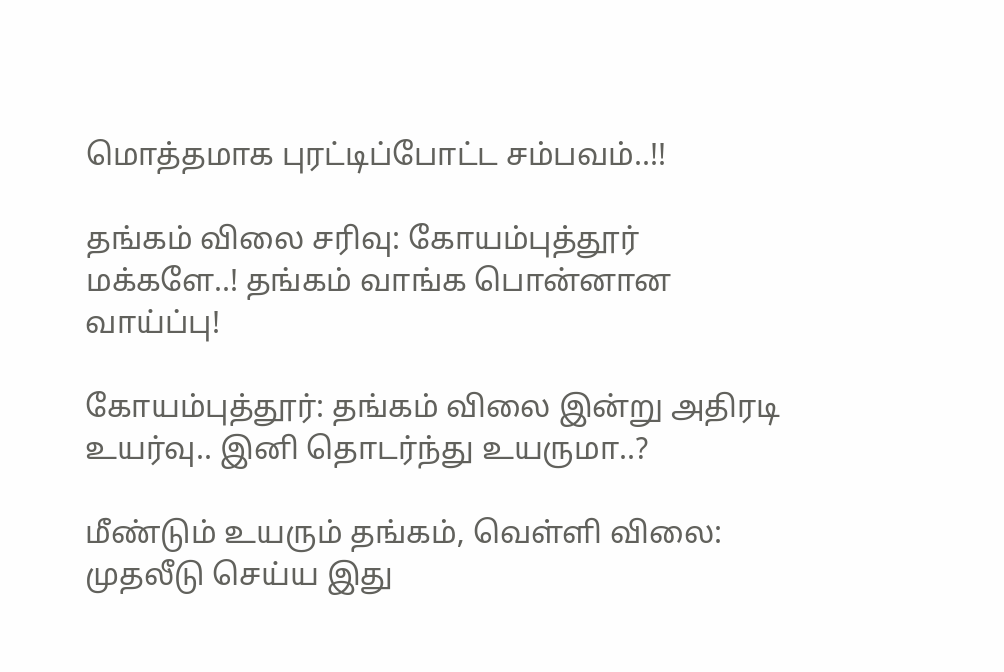மொத்தமாக புரட்டிப்போட்ட சம்பவம்..!!

தங்கம் விலை சரிவு: கோயம்புத்தூர் மக்களே..! தங்கம் வாங்க பொன்னான வாய்ப்பு!

கோயம்புத்தூர்: தங்கம் விலை இன்று அதிரடி உயர்வு.. இனி தொடர்ந்து உயருமா..?

மீண்டும் உயரும் தங்கம், வெள்ளி விலை: முதலீடு செய்ய இது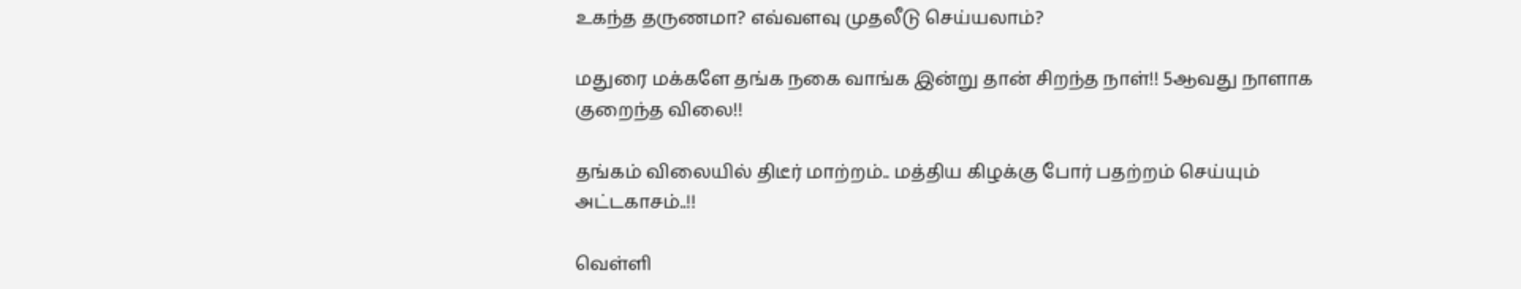உகந்த தருணமா? எவ்வளவு முதலீடு செய்யலாம்?

மதுரை மக்களே தங்க நகை வாங்க இன்று தான் சிறந்த நாள்!! 5ஆவது நாளாக குறைந்த விலை!!

தங்கம் விலையில் திடீர் மாற்றம்.. மத்திய கிழக்கு போர் பதற்றம் செய்யும் அட்டகாசம்..!!

வெள்ளி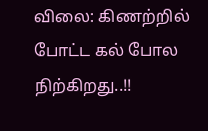விலை: கிணற்றில் போட்ட கல் போல நிற்கிறது..!!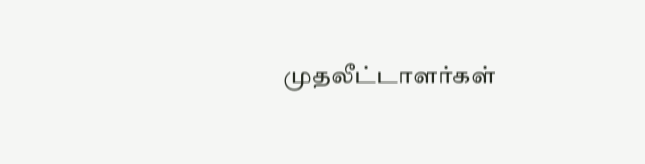முதலீட்டாளர்கள்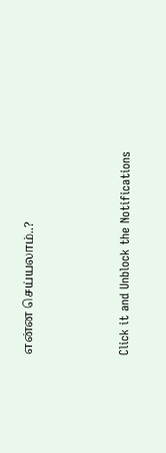என்ன செய்யலாம்..?



Click it and Unblock the Notifications